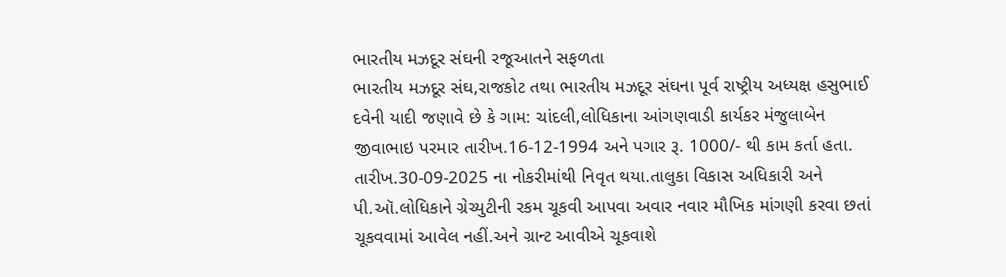ભારતીય મઝદૂર સંઘની રજૂઆતને સફળતા
ભારતીય મઝદૂર સંઘ,રાજકોટ તથા ભારતીય મઝદૂર સંઘના પૂર્વ રાષ્ટ્રીય અધ્યક્ષ હસુભાઈ દવેની યાદી જણાવે છે કે ગામ: ચાંદલી,લોધિકાના આંગણવાડી કાર્યકર મંજુલાબેન જીવાભાઇ પરમાર તારીખ.16-12-1994 અને પગાર રૂ. 1000/- થી કામ કર્તા હતા. તારીખ.30-09-2025 ના નોકરીમાંથી નિવૃત થયા.તાલુકા વિકાસ અધિકારી અને પી.ઑ.લોધિકાને ગ્રેચ્યુટીની રકમ ચૂકવી આપવા અવાર નવાર મૌખિક માંગણી કરવા છતાં ચૂકવવામાં આવેલ નહીં.અને ગ્રાન્ટ આવીએ ચૂકવાશે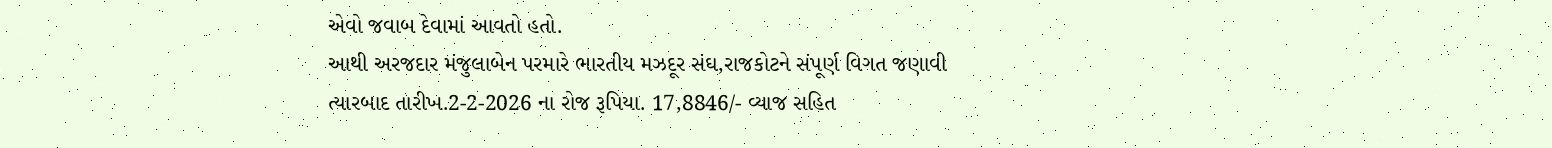એવો જવાબ દેવામાં આવતો હતો.
આથી અરજદાર મંજુલાબેન પરમારે ભારતીય મઝદૂર સંઘ,રાજકોટને સંપૂર્ણ વિગત જણાવી ત્યારબાદ તારીખ.2-2-2026 ના રોજ રૂપિયા. 17,8846/- વ્યાજ સહિત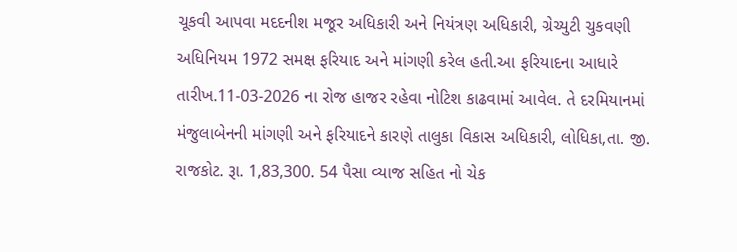ચૂકવી આપવા મદદનીશ મજૂર અધિકારી અને નિયંત્રણ અધિકારી, ગ્રેચ્યુટી ચુકવણી અધિનિયમ 1972 સમક્ષ ફરિયાદ અને માંગણી કરેલ હતી.આ ફરિયાદના આધારે તારીખ.11-03-2026 ના રોજ હાજર રહેવા નોટિશ કાઢવામાં આવેલ. તે દરમિયાનમાં મંજુલાબેનની માંગણી અને ફરિયાદને કારણે તાલુકા વિકાસ અધિકારી, લોધિકા,તા. જી. રાજકોટ. રૂા. 1,83,300. 54 પૈસા વ્યાજ સહિત નો ચેક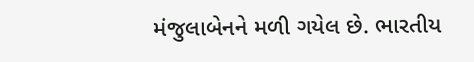મંજુલાબેનને મળી ગયેલ છે. ભારતીય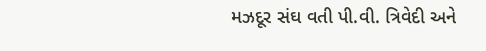મઝદૂર સંઘ વતી પી.વી. ત્રિવેદી અને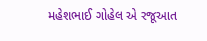મહેશભાઈ ગોહેલ એ રજૂઆત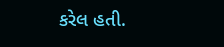કરેલ હતી.